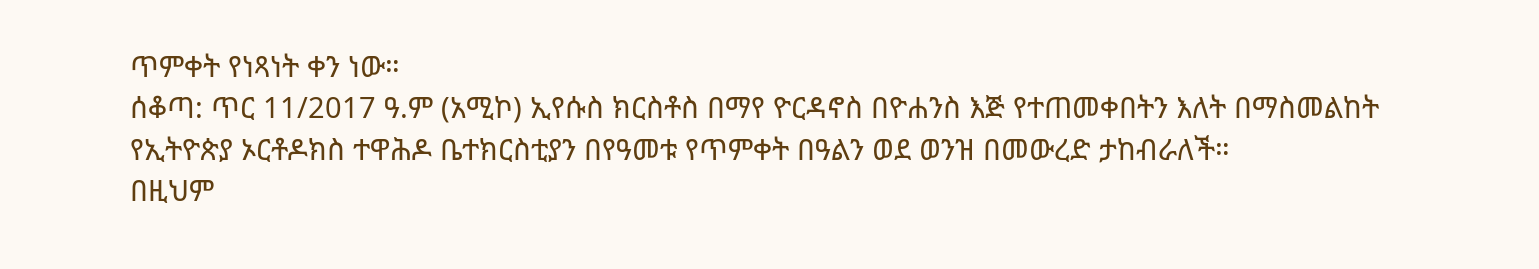ጥምቀት የነጻነት ቀን ነው።
ሰቆጣ: ጥር 11/2017 ዓ.ም (አሚኮ) ኢየሱስ ክርስቶስ በማየ ዮርዳኖስ በዮሐንስ እጅ የተጠመቀበትን እለት በማስመልከት የኢትዮጵያ ኦርቶዶክስ ተዋሕዶ ቤተክርስቲያን በየዓመቱ የጥምቀት በዓልን ወደ ወንዝ በመውረድ ታከብራለች።
በዚህም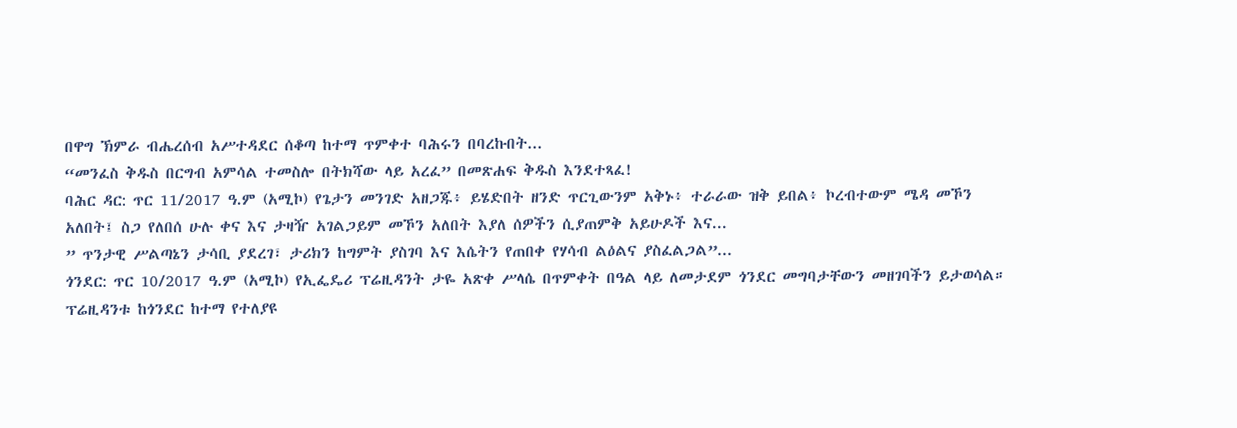በዋግ ኽምራ ብሔረሰብ አሥተዳደር ሰቆጣ ከተማ ጥምቀተ ባሕሩን በባረኩበት...
“መንፈስ ቅዱስ በርግብ አምሳል ተመስሎ በትክሻው ላይ አረፈ” በመጽሐፍ ቅዱስ እንደተጻፈ!
ባሕር ዳር: ጥር 11/2017 ዓ.ም (አሚኮ) የጌታን መንገድ አዘጋጁ፥ ይሄድበት ዘንድ ጥርጊውንም አቅኑ፥ ተራራው ዝቅ ይበል፥ ኮረብተውም ሜዳ መኾን አለበት፤ ስጋ የለበሰ ሁሉ ቀና እና ታዛዥ አገልጋይም መኾን አለበት እያለ ሰዎችን ሲያጠምቅ አይሁዶች እና...
” ጥንታዊ ሥልጣኔን ታሳቢ ያደረገ፣ ታሪክን ከግምት ያስገባ እና እሴትን የጠበቀ የሃሳብ ልዕልና ያስፈልጋል”...
ጎንደር: ጥር 10/2017 ዓ.ም (አሚኮ) የኢፌዴሪ ፕሬዚዳንት ታዬ አጽቀ ሥላሴ በጥምቀት በዓል ላይ ለመታደም ጎንደር መግባታቸውን መዘገባችን ይታወሳል። ፕሬዚዳንቱ ከጎንደር ከተማ የተለያዩ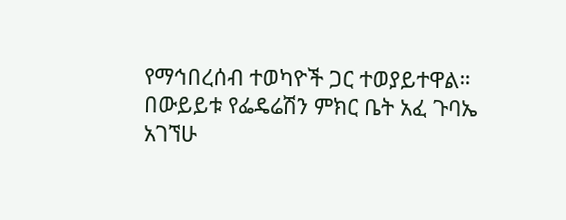የማኅበረሰብ ተወካዮች ጋር ተወያይተዋል።
በውይይቱ የፌዴሬሽን ምክር ቤት አፈ ጉባኤ አገኘሁ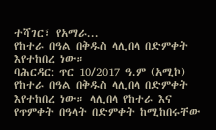ተሻገር፣ የአማራ...
የከተራ በዓል በቅዱስ ላሊበላ በድምቀት እየተከበረ ነው።
ባሕርዳር: ጥር 10/2017 ዓ.ም (አሚኮ) የከተራ በዓል በቅዱስ ላሊበላ በድምቀት እየተከበረ ነው። ላሊበላ የከተራ እና የጥምቀት በዓላት በድምቀት ከሚከበሩቸው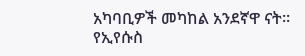አካባቢዎች መካከል አንደኛዋ ናት።
የኢየሱስ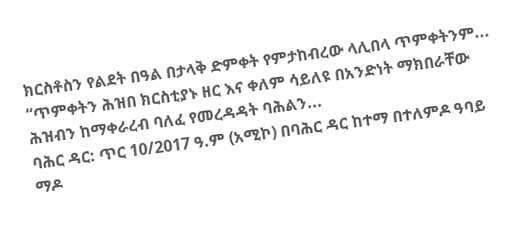ክርስቶስን የልደት በዓል በታላቅ ድምቀት የምታከብረው ላሊበላ ጥምቀትንም...
“ጥምቀትን ሕዝበ ክርስቲያኑ ዘር እና ቀለም ሳይለዩ በአንድነት ማክበራቸው ሕዝብን ከማቀራረብ ባለፈ የመረዳዳት ባሕልን...
ባሕር ዳር: ጥር 10/2017 ዓ.ም (አሚኮ) በባሕር ዳር ከተማ በተለምዶ ዓባይ ማዶ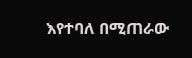እየተባለ በሚጠራው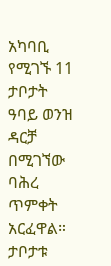አካባቢ የሚገኙ 11 ታቦታት ዓባይ ወንዝ ዳርቻ በሚገኘው ባሕረ ጥምቀት አርፈዋል።
ታቦታቱ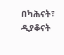በካሕናት፣ ዲያቆናት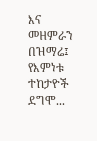እና መዘምራን በዝማሬ፤ የእምነቱ ተከታዮች ደግሞ...